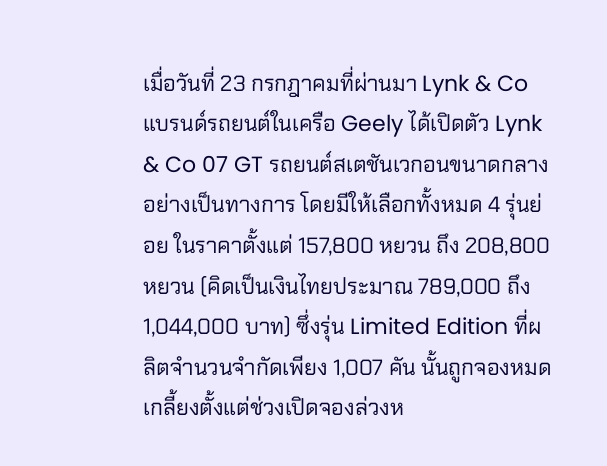เมื่อวันที่ 23 กรกฎาคมที่ผ่านมา Lynk & Co แบรนด์รถยนต์ในเครือ Geely ได้เปิดตัว Lynk & Co 07 GT รถยนต์สเตชันเวกอนขนาดกลางอย่างเป็นทางการ โดยมีให้เลือกทั้งหมด 4 รุ่นย่อย ในราคาตั้งแต่ 157,800 หยวน ถึง 208,800 หยวน (คิดเป็นเงินไทยประมาณ 789,000 ถึง 1,044,000 บาท) ซึ่งรุ่น Limited Edition ที่ผลิตจำนวนจำกัดเพียง 1,007 คัน นั้นถูกจองหมดเกลี้ยงตั้งแต่ช่วงเปิดจองล่วงห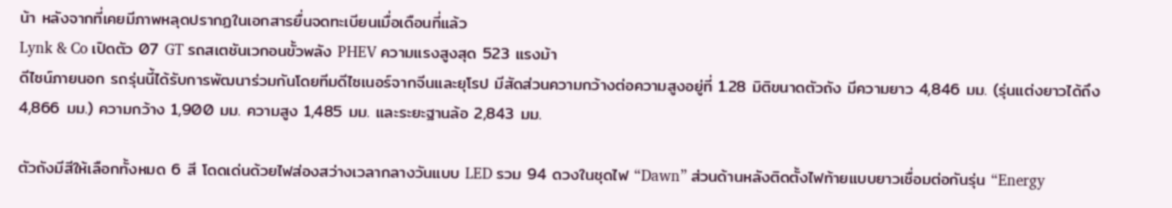น้า หลังจากที่เคยมีภาพหลุดปรากฏในเอกสารยื่นจดทะเบียนเมื่อเดือนที่แล้ว
Lynk & Co เปิดตัว 07 GT รถสเตชันเวกอนขั้วพลัง PHEV ความแรงสูงสุด 523 แรงม้า
ดีไซน์ภายนอก รถรุ่นนี้ได้รับการพัฒนาร่วมกันโดยทีมดีไซเนอร์จากจีนและยุโรป มีสัดส่วนความกว้างต่อความสูงอยู่ที่ 1.28 มิติขนาดตัวถัง มีความยาว 4,846 มม. (รุ่นแต่งยาวได้ถึง 4,866 มม.) ความกว้าง 1,900 มม. ความสูง 1,485 มม. และระยะฐานล้อ 2,843 มม.

ตัวถังมีสีให้เลือกทั้งหมด 6 สี โดดเด่นด้วยไฟส่องสว่างเวลากลางวันแบบ LED รวม 94 ดวงในชุดไฟ “Dawn” ส่วนด้านหลังติดตั้งไฟท้ายแบบยาวเชื่อมต่อกันรุ่น “Energy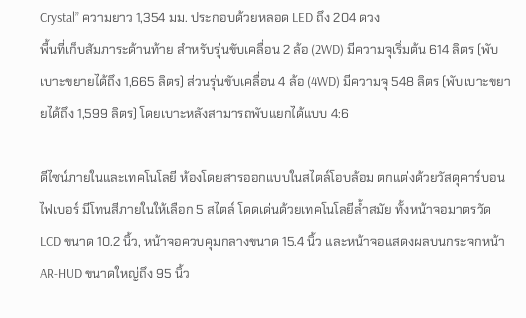Crystal” ความยาว 1,354 มม. ประกอบด้วยหลอด LED ถึง 204 ดวง
พื้นที่เก็บสัมภาระด้านท้าย สำหรับรุ่นขับเคลื่อน 2 ล้อ (2WD) มีความจุเริ่มต้น 614 ลิตร (พับเบาะขยายได้ถึง 1,665 ลิตร) ส่วนรุ่นขับเคลื่อน 4 ล้อ (4WD) มีความจุ 548 ลิตร (พับเบาะขยายได้ถึง 1,599 ลิตร) โดยเบาะหลังสามารถพับแยกได้แบบ 4:6

ดีไซน์ภายในและเทคโนโลยี ห้องโดยสารออกแบบในสไตล์โอบล้อม ตกแต่งด้วยวัสดุคาร์บอนไฟเบอร์ มีโทนสีภายในให้เลือก 5 สไตล์ โดดเด่นด้วยเทคโนโลยีล้ำสมัย ทั้งหน้าจอมาตรวัด LCD ขนาด 10.2 นิ้ว, หน้าจอควบคุมกลางขนาด 15.4 นิ้ว และหน้าจอแสดงผลบนกระจกหน้า AR-HUD ขนาดใหญ่ถึง 95 นิ้ว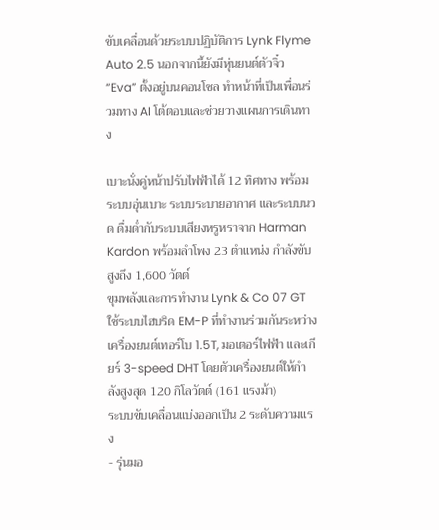ขับเคลื่อนด้วยระบบปฏิบัติการ Lynk Flyme Auto 2.5 นอกจากนี้ยังมีหุ่นยนต์ตัวจิ๋ว “Eva” ตั้งอยู่บนคอนโซล ทำหน้าที่เป็นเพื่อนร่วมทาง AI โต้ตอบและช่วยวางแผนการเดินทาง

เบาะนั่งคู่หน้าปรับไฟฟ้าได้ 12 ทิศทาง พร้อมระบบอุ่นเบาะ ระบบระบายอากาศ และระบบนวด ดื่มด่ำกับระบบเสียงหรูหราจาก Harman Kardon พร้อมลำโพง 23 ตำแหน่ง กำลังขับสูงถึง 1,600 วัตต์
ขุมพลังและการทำงาน Lynk & Co 07 GT ใช้ระบบไฮบริด EM-P ที่ทำงานร่วมกันระหว่างเครื่องยนต์เทอร์โบ 1.5T, มอเตอร์ไฟฟ้า และเกียร์ 3-speed DHT โดยตัวเครื่องยนต์ให้กำลังสูงสุด 120 กิโลวัตต์ (161 แรงม้า)
ระบบขับเคลื่อนแบ่งออกเป็น 2 ระดับความแรง
- รุ่นมอ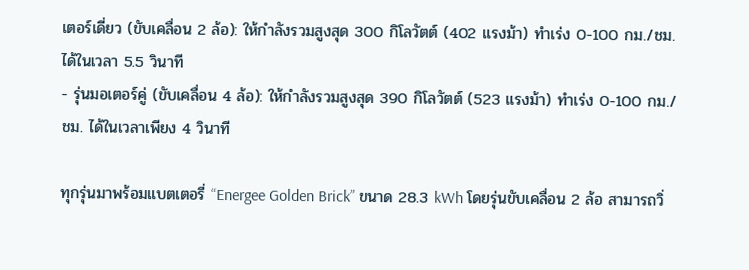เตอร์เดี่ยว (ขับเคลื่อน 2 ล้อ): ให้กำลังรวมสูงสุด 300 กิโลวัตต์ (402 แรงม้า) ทำเร่ง 0-100 กม./ชม. ได้ในเวลา 5.5 วินาที
- รุ่นมอเตอร์คู่ (ขับเคลื่อน 4 ล้อ): ให้กำลังรวมสูงสุด 390 กิโลวัตต์ (523 แรงม้า) ทำเร่ง 0-100 กม./ชม. ได้ในเวลาเพียง 4 วินาที

ทุกรุ่นมาพร้อมแบตเตอรี่ “Energee Golden Brick” ขนาด 28.3 kWh โดยรุ่นขับเคลื่อน 2 ล้อ สามารถวิ่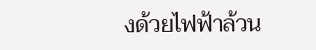งด้วยไฟฟ้าล้วน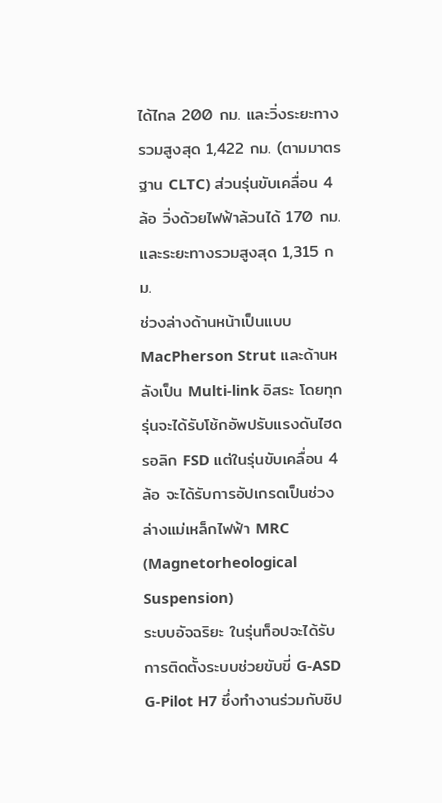ได้ไกล 200 กม. และวิ่งระยะทางรวมสูงสุด 1,422 กม. (ตามมาตรฐาน CLTC) ส่วนรุ่นขับเคลื่อน 4 ล้อ วิ่งด้วยไฟฟ้าล้วนได้ 170 กม. และระยะทางรวมสูงสุด 1,315 กม.
ช่วงล่างด้านหน้าเป็นแบบ MacPherson Strut และด้านหลังเป็น Multi-link อิสระ โดยทุกรุ่นจะได้รับโช้กอัพปรับแรงดันไฮดรอลิก FSD แต่ในรุ่นขับเคลื่อน 4 ล้อ จะได้รับการอัปเกรดเป็นช่วงล่างแม่เหล็กไฟฟ้า MRC (Magnetorheological Suspension)
ระบบอัจฉริยะ ในรุ่นท็อปจะได้รับการติดตั้งระบบช่วยขับขี่ G-ASD G-Pilot H7 ซึ่งทำงานร่วมกับชิป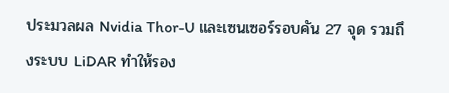ประมวลผล Nvidia Thor-U และเซนเซอร์รอบคัน 27 จุด รวมถึงระบบ LiDAR ทำให้รอง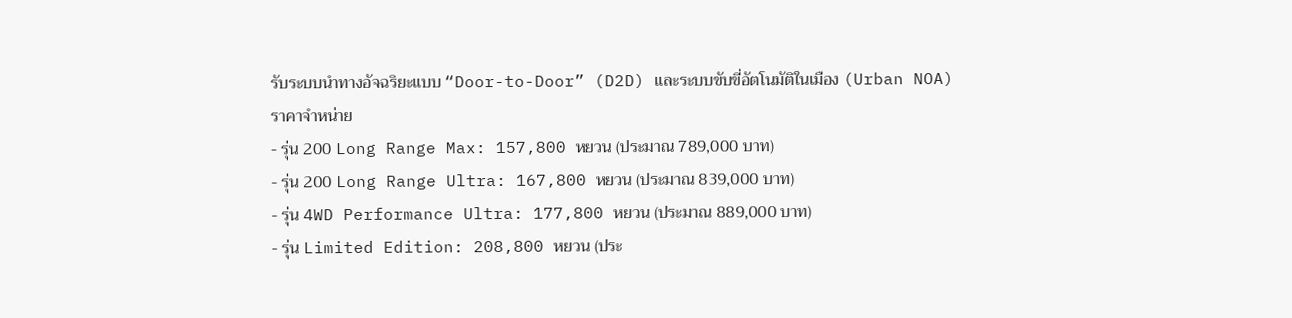รับระบบนำทางอัจฉริยะแบบ “Door-to-Door” (D2D) และระบบขับขี่อัตโนมัติในเมือง (Urban NOA)
ราคาจำหน่าย
- รุ่น 200 Long Range Max: 157,800 หยวน (ประมาณ 789,000 บาท)
- รุ่น 200 Long Range Ultra: 167,800 หยวน (ประมาณ 839,000 บาท)
- รุ่น 4WD Performance Ultra: 177,800 หยวน (ประมาณ 889,000 บาท)
- รุ่น Limited Edition: 208,800 หยวน (ประ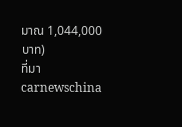มาณ 1,044,000 บาท)
ที่มา carnewschina